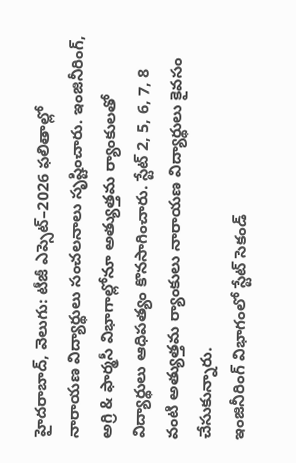హైదరాబాద్, వెలుగు: టీజీ ఎప్సెట్–2026 ఫలితాల్లో నారాయణ విద్యార్థులు సంచలనాలు సృష్టించారు. ఇంజినీరింగ్, అగ్రి & ఫార్మసీ విభాగాల్లోనూ అత్యుత్తమ ర్యాంకులతో విద్యార్థులు ఆధిపత్యం కొనసాగించారు. స్టేట్ 2, 5, 6, 7, 8 వంటి అత్యుత్తమ ర్యాంకులు నారాయణ విద్యార్థులు కైవసం చేసుకున్నారు.
ఇంజినీరింగ్ విభాగంలో స్టేట్ సెకండ్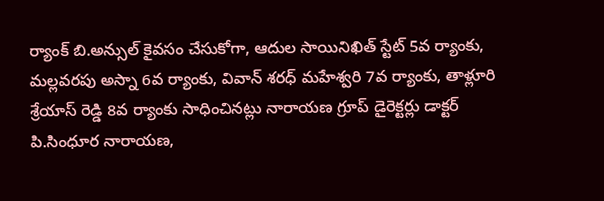ర్యాంక్ బి.అన్సుల్ కైవసం చేసుకోగా, ఆదుల సాయినిఖిత్ స్టేట్ 5వ ర్యాంకు, మల్లవరపు అస్నా 6వ ర్యాంకు, వివాన్ శరధ్ మహేశ్వరి 7వ ర్యాంకు, తాళ్లూరి శ్రేయాస్ రెడ్డి 8వ ర్యాంకు సాధించినట్లు నారాయణ గ్రూప్ డైరెక్టర్లు డాక్టర్ పి.సింధూర నారాయణ,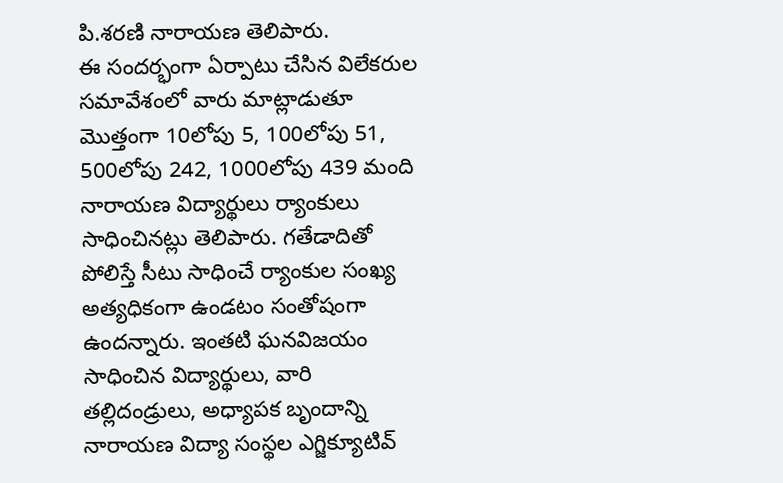పి.శరణి నారాయణ తెలిపారు.
ఈ సందర్భంగా ఏర్పాటు చేసిన విలేకరుల సమావేశంలో వారు మాట్లాడుతూ మొత్తంగా 10లోపు 5, 100లోపు 51, 500లోపు 242, 1000లోపు 439 మంది నారాయణ విద్యార్థులు ర్యాంకులు సాధించినట్లు తెలిపారు. గతేడాదితో పోలిస్తే సీటు సాధించే ర్యాంకుల సంఖ్య అత్యధికంగా ఉండటం సంతోషంగా ఉందన్నారు. ఇంతటి ఘనవిజయం సాధించిన విద్యార్థులు, వారి తల్లిదండ్రులు, అధ్యాపక బృందాన్ని నారాయణ విద్యా సంస్థల ఎగ్జిక్యూటివ్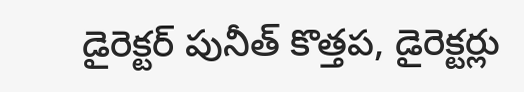డైరెక్టర్ పునీత్ కొత్తప, డైరెక్టర్లు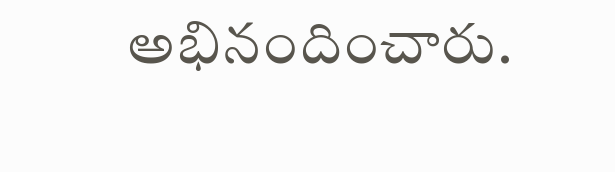అభినందించారు.